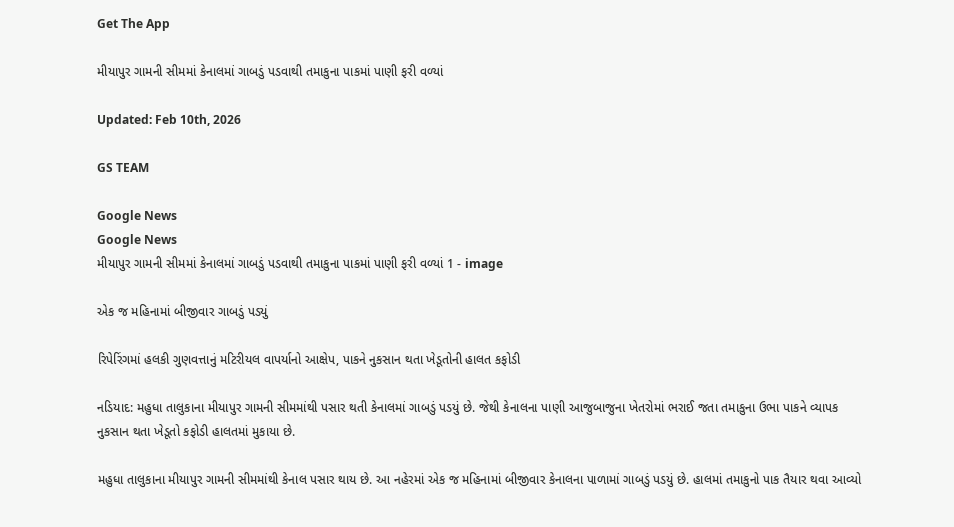Get The App

મીયાપુર ગામની સીમમાં કેનાલમાં ગાબડું પડવાથી તમાકુના પાકમાં પાણી ફરી વળ્યાં

Updated: Feb 10th, 2026

GS TEAM

Google News
Google News
મીયાપુર ગામની સીમમાં કેનાલમાં ગાબડું પડવાથી તમાકુના પાકમાં પાણી ફરી વળ્યાં 1 - image

એક જ મહિનામાં બીજીવાર ગાબડું પડયું

રિપેરિંગમાં હલકી ગુણવત્તાનું મટિરીયલ વાપર્યાનો આક્ષેપ, પાકને નુકસાન થતા ખેડૂતોની હાલત કફોડી

નડિયાદ: મહુધા તાલુકાના મીયાપુર ગામની સીમમાંથી પસાર થતી કેનાલમાં ગાબડું પડયું છે. જેથી કેનાલના પાણી આજુબાજુના ખેતરોમાં ભરાઈ જતા તમાકુના ઉભા પાકને વ્યાપક નુકસાન થતા ખેડૂતો કફોડી હાલતમાં મુકાયા છે.

મહુધા તાલુકાના મીયાપુર ગામની સીમમાંથી કેનાલ પસાર થાય છે. આ નહેરમાં એક જ મહિનામાં બીજીવાર કેનાલના પાળામાં ગાબડું પડયું છે. હાલમાં તમાકુનો પાક તૈયાર થવા આવ્યો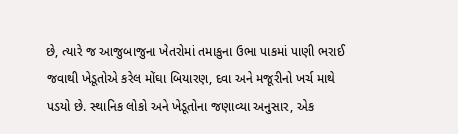છે, ત્યારે જ આજુબાજુના ખેતરોમાં તમાકુના ઉભા પાકમાં પાણી ભરાઈ જવાથી ખેડૂતોએ કરેલ મોંઘા બિયારણ, દવા અને મજૂરીનો ખર્ચ માથે પડયો છે. સ્થાનિક લોકો અને ખેડૂતોના જણાવ્યા અનુસાર, એક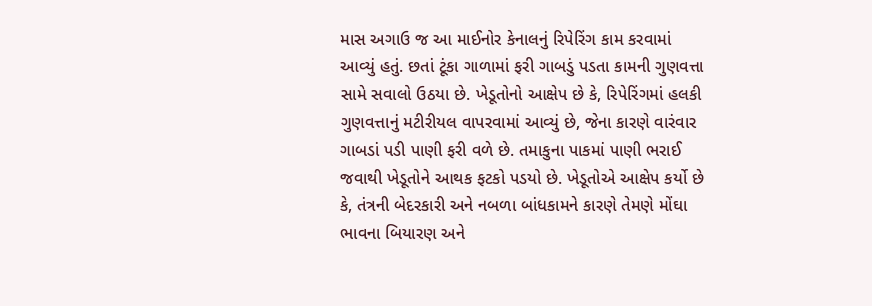માસ અગાઉ જ આ માઈનોર કેનાલનું રિપેરિંગ કામ કરવામાં આવ્યું હતું. છતાં ટૂંકા ગાળામાં ફરી ગાબડું પડતા કામની ગુણવત્તા સામે સવાલો ઉઠયા છે. ખેડૂતોનો આક્ષેપ છે કે, રિપેરિંગમાં હલકી ગુણવત્તાનું મટીરીયલ વાપરવામાં આવ્યું છે, જેના કારણે વારંવાર ગાબડાં પડી પાણી ફરી વળે છે. તમાકુના પાકમાં પાણી ભરાઈ જવાથી ખેડૂતોને આથક ફટકો પડયો છે. ખેડૂતોએ આક્ષેપ કર્યો છે કે, તંત્રની બેદરકારી અને નબળા બાંધકામને કારણે તેમણે મોંઘા ભાવના બિયારણ અને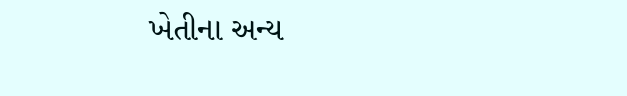ખેતીના અન્ય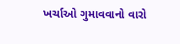ખર્ચાઓ ગુમાવવાનો વારો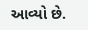આવ્યો છે.